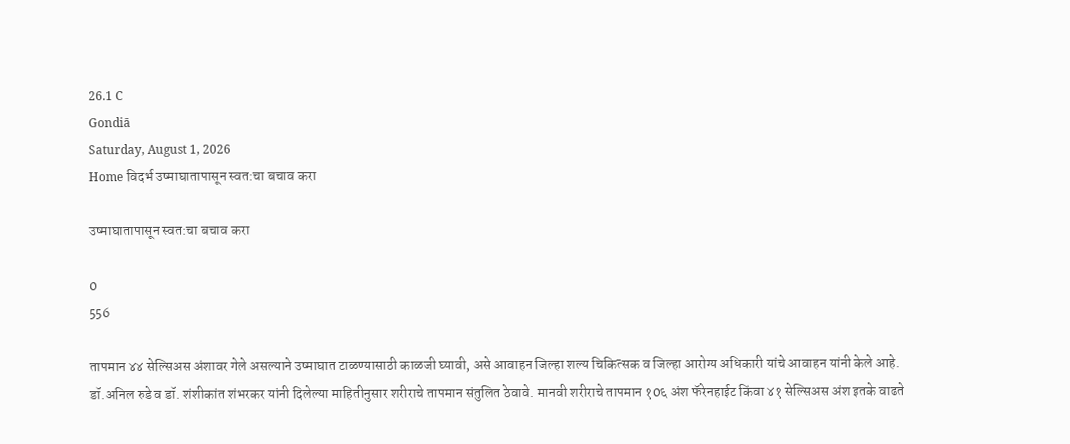26.1 C
Gondiā
Saturday, August 1, 2026
Home विदर्भ उष्माघातापासून स्वत:चा बचाव करा

उष्माघातापासून स्वत:चा बचाव करा

0
556

तापमान ४४ सेल्सिअस अंशावर गेले असल्याने उष्माघात टाळण्यासाठी काळजी घ्यावी, असे आवाहन जिल्हा शल्य चिकित्सक व जिल्हा आरोग्य अधिकारी यांचे आवाहन यांनी केले आहे.
डॉ.अनिल रुडे व डॉ. शंशीकांत शंभरकर यांनी दिलेल्या माहितीनुसार शरीराचे तापमान संतुलित ठेवावे. मानवी शरीराचे तापमान १0६ अंश फॅरेनहाईट किंवा ४१ सेल्सिअस अंश इतके वाढते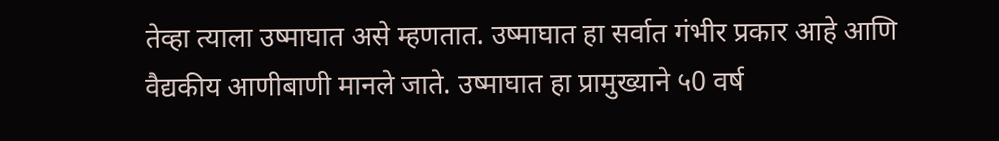तेव्हा त्याला उष्माघात असे म्हणतात. उष्माघात हा सर्वात गंभीर प्रकार आहे आणि वैद्यकीय आणीबाणी मानले जाते. उष्माघात हा प्रामुख्याने ५0 वर्ष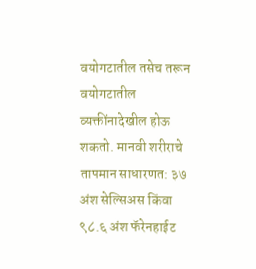वयोगटातील तसेच तरून वयोगटातील व्यक्तींनादेखील होऊ शकतो. मानवी शरीराचे तापमान साधारणत: ३७ अंश सेल्सिअस किंवा ९८.६ अंश फॅरेनहाईट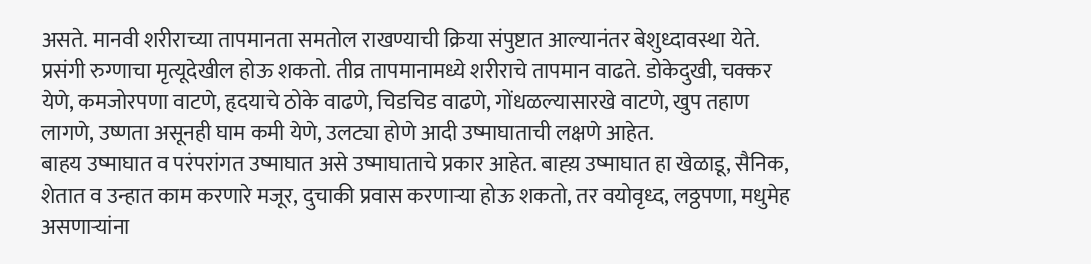असते. मानवी शरीराच्या तापमानता समतोल राखण्याची क्रिया संपुष्टात आल्यानंतर बेशुध्दावस्था येते. प्रसंगी रुग्णाचा मृत्यूदेखील होऊ शकतो. तीव्र तापमानामध्ये शरीराचे तापमान वाढते. डोकेदुखी, चक्कर येणे, कमजोरपणा वाटणे, हृदयाचे ठोके वाढणे, चिडचिड वाढणे, गोंधळल्यासारखे वाटणे, खुप तहाण लागणे, उष्णता असूनही घाम कमी येणे, उलट्या होणे आदी उष्माघाताची लक्षणे आहेत.
बाहय उष्माघात व परंपरांगत उष्माघात असे उष्माघाताचे प्रकार आहेत. बाह्य़ उष्माघात हा खेळाडू, सैनिक, शेतात व उन्हात काम करणारे मजूर, दुचाकी प्रवास करणार्‍या होऊ शकतो, तर वयोवृध्द, लठ्ठपणा, मधुमेह असणार्‍यांना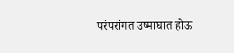परंपरांगत उष्माघात होऊ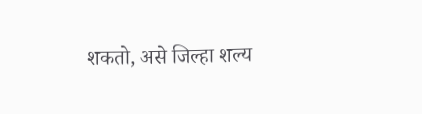शकतो, असे जिल्हा शल्य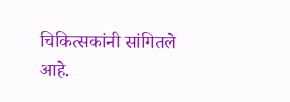चिकित्सकांनी सांगितले आहे.